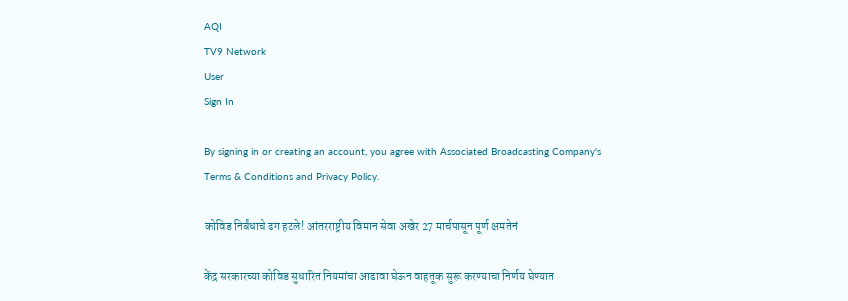AQI
TV9 Network
User
Sign In

By signing in or creating an account, you agree with Associated Broadcasting Company's Terms & Conditions and Privacy Policy.

कोविड निर्बंधाचे ढग हटले! आंतरराष्ट्रीय विमान सेवा अखेर 27 मार्चपासून पूर्ण क्षमतेनं

केंद्र सरकारच्या कोविड सुधारित नियमांचा आढावा घेऊन वाहतूक सुरू करण्याचा निर्णय घेण्यात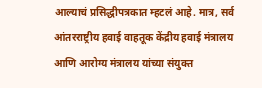आल्याचं प्रसिद्धीपत्रकात म्हटलं आहे. मात्र, सर्व आंतरराष्ट्रीय हवाई वाहतूक केंद्रीय हवाई मंत्रालय आणि आरोग्य मंत्रालय यांच्या संयुक्त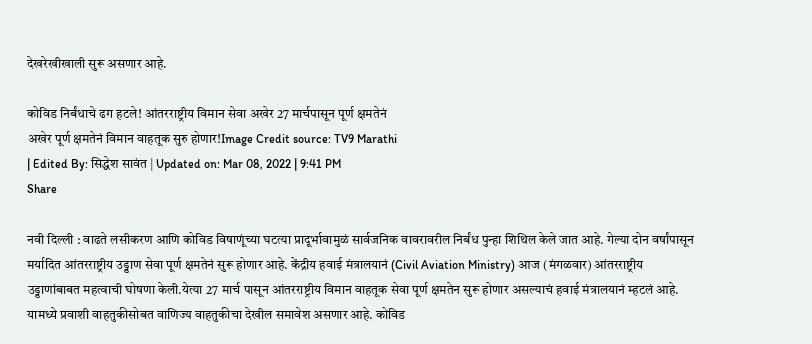देखरेखीखाली सुरू असणार आहे.

कोविड निर्बंधाचे ढग हटले! आंतरराष्ट्रीय विमान सेवा अखेर 27 मार्चपासून पूर्ण क्षमतेनं
अखेर पूर्ण क्षमतेनं विमान वाहतूक सुरु होणार!Image Credit source: TV9 Marathi
| Edited By: सिद्धेश सावंत | Updated on: Mar 08, 2022 | 9:41 PM
Share

नवी दिल्ली : वाढते लसीकरण आणि कोविड विषाणूंच्या घटत्या प्रादूर्भावामुळं सार्वजनिक वावरावरील निर्बंध पुन्हा शिथिल केले जात आहे. गेल्या दोन वर्षांपासून मर्यादित आंतरराष्ट्रीय उड्डाण सेवा पूर्ण क्षमतेनं सुरू होणार आहे. केंद्रीय हवाई मंत्रालयानं (Civil Aviation Ministry) आज (मंगळवार) आंतरराष्ट्रीय उड्डाणांबाबत महत्वाची घोषणा केली.येत्या 27 मार्च पासून आंतरराष्ट्रीय विमान वाहतूक सेवा पूर्ण क्षमतेन सुरू होणार असल्याचं हवाई मंत्रालयानं म्हटलं आहे. यामध्ये प्रवाशी वाहतुकीसोबत वाणिज्य वाहतुकीचा देखील समावेश असणार आहे. कोविड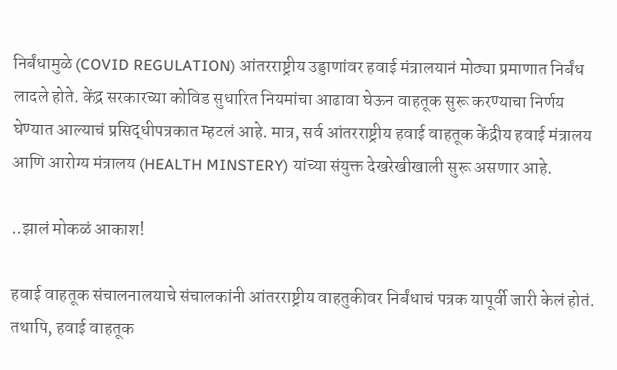निर्बंधामुळे (COVID REGULATION) आंतरराष्ट्रीय उड्डाणांवर हवाई मंत्रालयानं मोठ्या प्रमाणात निर्बंध लादले होते. केंद्र सरकारच्या कोविड सुधारित नियमांचा आढावा घेऊन वाहतूक सुरू करण्याचा निर्णय घेण्यात आल्याचं प्रसिद्धीपत्रकात म्हटलं आहे. मात्र, सर्व आंतरराष्ट्रीय हवाई वाहतूक केंद्रीय हवाई मंत्रालय आणि आरोग्य मंत्रालय (HEALTH MINSTERY) यांच्या संयुक्त देखरेखीखाली सुरू असणार आहे.

..झालं मोकळं आकाश!

हवाई वाहतूक संचालनालयाचे संचालकांनी आंतरराष्ट्रीय वाहतुकीवर निर्बंधाचं पत्रक यापूर्वी जारी केलं होतं. तथापि, हवाई वाहतूक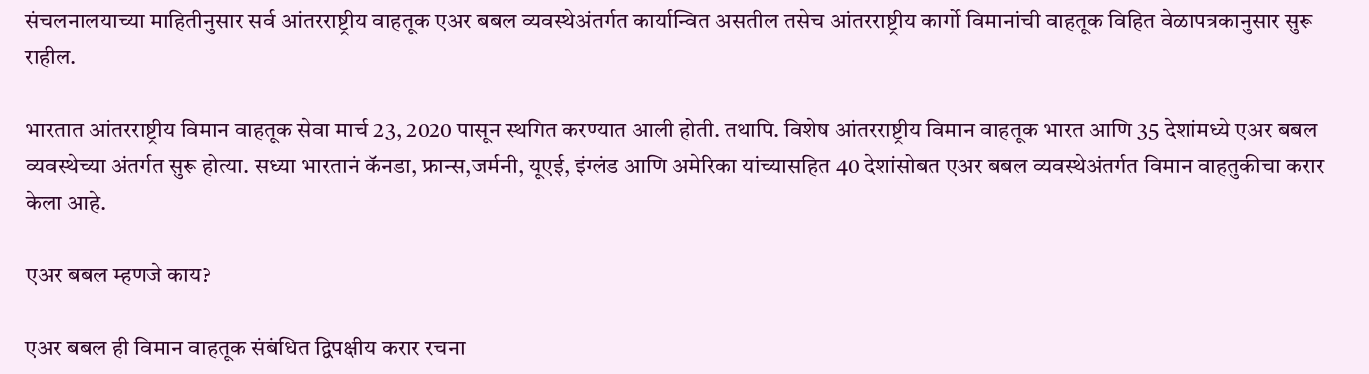संचलनालयाच्या माहितीनुसार सर्व आंतरराष्ट्रीय वाहतूक एअर बबल व्यवस्थेअंतर्गत कार्यान्वित असतील तसेच आंतरराष्ट्रीय कार्गो विमानांची वाहतूक विहित वेळापत्रकानुसार सुरू राहील.

भारतात आंतरराष्ट्रीय विमान वाहतूक सेवा मार्च 23, 2020 पासून स्थगित करण्यात आली होती. तथापि. विशेष आंतरराष्ट्रीय विमान वाहतूक भारत आणि 35 देशांमध्ये एअर बबल व्यवस्थेच्या अंतर्गत सुरू होत्या. सध्या भारतानं कॅनडा, फ्रान्स,जर्मनी, यूएई, इंग्लंड आणि अमेरिका यांच्यासहित 40 देशांसोबत एअर बबल व्यवस्थेअंतर्गत विमान वाहतुकीचा करार केला आहे.

एअर बबल म्हणजे काय?

एअर बबल ही विमान वाहतूक संबंधित द्विपक्षीय करार रचना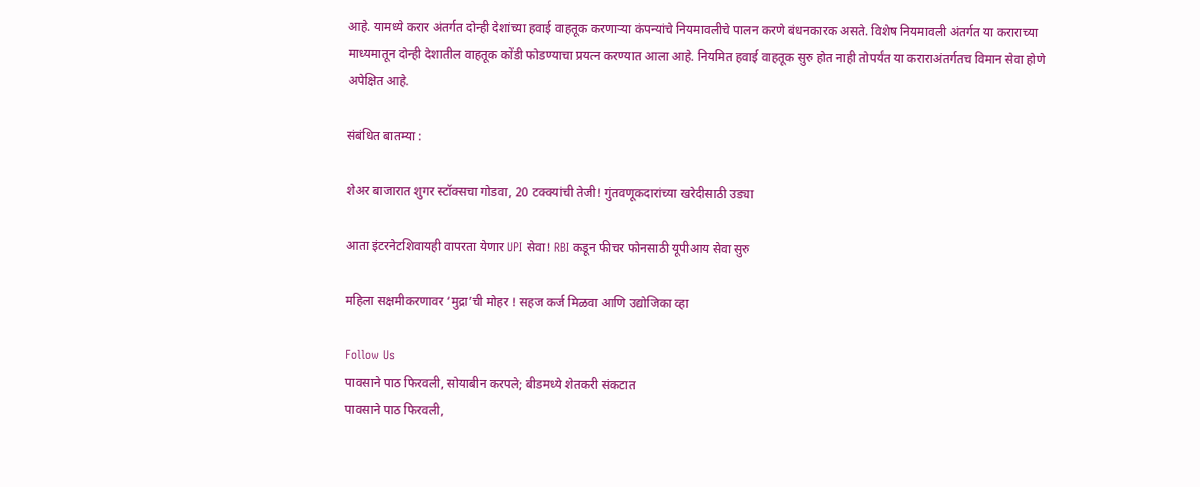आहे. यामध्ये करार अंतर्गत दोन्ही देशांच्या हवाई वाहतूक करणाऱ्या कंपन्यांचे नियमावलीचे पालन करणे बंधनकारक असते. विशेष नियमावली अंतर्गत या कराराच्या माध्यमातून दोन्ही देशातील वाहतूक कोंडी फोडण्याचा प्रयत्न करण्यात आला आहे. नियमित हवाई वाहतूक सुरु होत नाही तोपर्यंत या कराराअंतर्गतच विमान सेवा होणे अपेक्षित आहे.

संबंधित बातम्या :

शेअर बाजारात शुगर स्टॉक्सचा गोडवा, 20 टक्क्यांची तेजी! गुंतवणूकदारांच्या खरेदीसाठी उड्या

आता इंटरनेटशिवायही वापरता येणार UPI सेवा! RBI कडून फीचर फोनसाठी यूपीआय सेवा सुरु

महिला सक्षमीकरणावर ‘मुद्रा’ची मोहर ! सहज कर्ज मिळवा आणि उद्योजिका व्हा

Follow Us
पावसाने पाठ फिरवली, सोयाबीन करपले; बीडमध्ये शेतकरी संकटात
पावसाने पाठ फिरवली,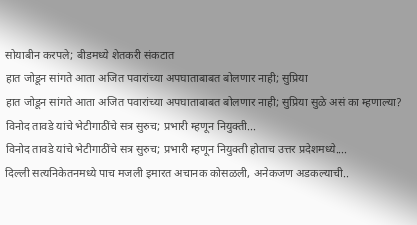सोयाबीन करपले; बीडमध्ये शेतकरी संकटात
हात जोडून सांगते आता अजित पवारांच्या अपघाताबाबत बोलणार नाही; सुप्रिया
हात जोडून सांगते आता अजित पवारांच्या अपघाताबाबत बोलणार नाही; सुप्रिया सुळे असं का म्हणाल्या?
विनोद तावडे यांचे भेटीगाठींचे सत्र सुरुच; प्रभारी म्हणून नियुक्ती...
विनोद तावडे यांचे भेटीगाठींचे सत्र सुरुच; प्रभारी म्हणून नियुक्ती होताच उत्तर प्रदेशमध्ये....
दिल्ली सत्यनिकेतनमध्ये पाच मजली इमारत अचानक कोसळली, अनेकजण अडकल्याची..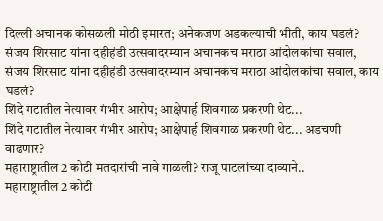दिल्ली अचानक कोसळली मोठी इमारत; अनेकजण अडकल्याची भीती, काय घडलं?
संजय शिरसाट यांना दहीहंडी उत्सवादरम्यान अचानकच मराठा आंदोलकांचा सवाल,
संजय शिरसाट यांना दहीहंडी उत्सवादरम्यान अचानकच मराठा आंदोलकांचा सवाल, काय घडलं?
शिंदे गटातील नेत्यावर गंभीर आरोप; आक्षेपार्ह शिवगाळ प्रकरणी थेट...
शिंदे गटातील नेत्यावर गंभीर आरोप; आक्षेपार्ह शिवगाळ प्रकरणी थेट... अडचणी वाढणार?
महाराष्ट्रातील 2 कोटी मतदारांची नावे गाळली? राजू पाटलांच्या दाव्याने..
महाराष्ट्रातील 2 कोटी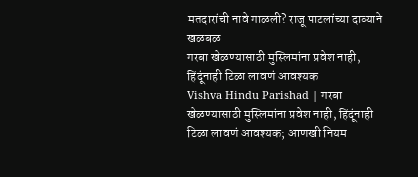मतदारांची नावे गाळली? राजू पाटलांच्या दाव्याने खळबळ
गरबा खेळण्यासाठी मुस्लिमांना प्रवेश नाही, हिंदूंनाही टिळा लावणं आवश्यक
Vishva Hindu Parishad | गरबा खेळण्यासाठी मुस्लिमांना प्रवेश नाही, हिंदूंनाही टिळा लावणं आवश्यक; आणखी नियम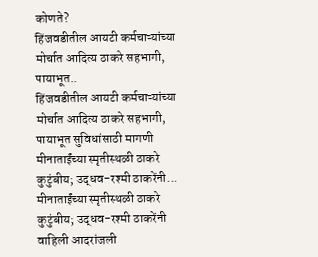कोणते?
हिंजवडीतील आयटी कर्मचाऱ्यांच्या मोर्चात आदित्य ठाकरे सहभागी, पायाभूत..
हिंजवडीतील आयटी कर्मचाऱ्यांच्या मोर्चात आदित्य ठाकरे सहभागी, पायाभूत सुविधांसाठी मागणी
मीनाताईंच्या स्मृतीस्थळी ठाकरे कुटुंबीय; उद्धव-रश्मी ठाकरेंनी...
मीनाताईंच्या स्मृतीस्थळी ठाकरे कुटुंबीय; उद्धव-रश्मी ठाकरेंनी वाहिली आदरांजली